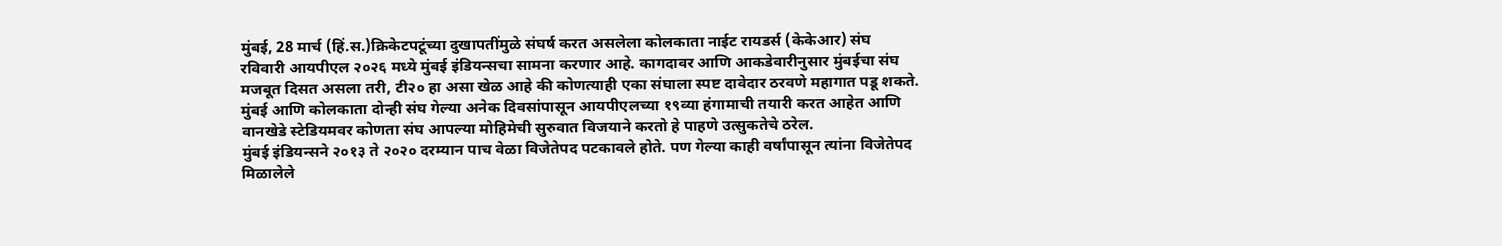मुंबई, 28 मार्च (हिं.स.)क्रिकेटपटूंच्या दुखापतींमुळे संघर्ष करत असलेला कोलकाता नाईट रायडर्स (केकेआर) संघ रविवारी आयपीएल २०२६ मध्ये मुंबई इंडियन्सचा सामना करणार आहे. कागदावर आणि आकडेवारीनुसार मुंबईचा संघ मजबूत दिसत असला तरी, टी२० हा असा खेळ आहे की कोणत्याही एका संघाला स्पष्ट दावेदार ठरवणे महागात पडू शकते. मुंबई आणि कोलकाता दोन्ही संघ गेल्या अनेक दिवसांपासून आयपीएलच्या १९व्या हंगामाची तयारी करत आहेत आणि वानखेडे स्टेडियमवर कोणता संघ आपल्या मोहिमेची सुरुवात विजयाने करतो हे पाहणे उत्सुकतेचे ठरेल.
मुंबई इंडियन्सने २०१३ ते २०२० दरम्यान पाच वेळा विजेतेपद पटकावले होते. पण गेल्या काही वर्षांपासून त्यांना विजेतेपद मिळालेले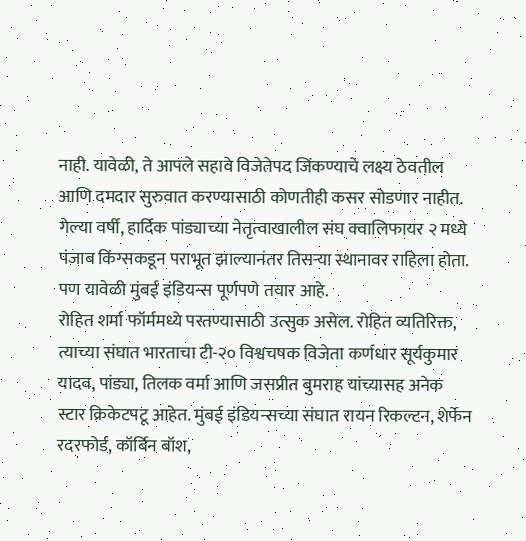नाही. यावेळी, ते आपले सहावे विजेतेपद जिंकण्याचे लक्ष्य ठेवतील आणि दमदार सुरुवात करण्यासाठी कोणतीही कसर सोडणार नाहीत. गेल्या वर्षी, हार्दिक पांड्याच्या नेतृत्वाखालील संघ क्वालिफायर २ मध्ये पंजाब किंग्सकडून पराभूत झाल्यानंतर तिसऱ्या स्थानावर राहिला होता. पण यावेळी मुंबई इंडियन्स पूर्णपणे तयार आहे.
रोहित शर्मा फॉर्ममध्ये परतण्यासाठी उत्सुक असेल. रोहित व्यतिरिक्त, त्याच्या संघात भारताचा टी-२० विश्वचषक विजेता कर्णधार सूर्यकुमार यादव, पांड्या, तिलक वर्मा आणि जसप्रीत बुमराह यांच्यासह अनेक स्टार क्रिकेटपटू आहेत. मुंबई इंडियन्सच्या संघात रायन रिकल्टन, शेर्फेन रदरफोर्ड, कॉर्बिन बॉश,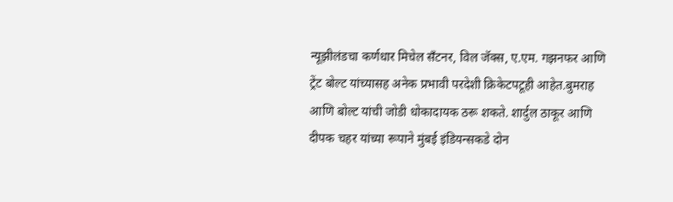न्यूझीलंडचा कर्णधार मिचेल सँटनर, विल जॅक्स, ए.एम. गझनफर आणि ट्रेंट बोल्ट यांच्यासह अनेक प्रभावी परदेशी क्रिकेटपटूही आहेत.बुमराह आणि बोल्ट यांची जोडी धोकादायक ठरू शकते. शार्दुल ठाकूर आणि दीपक चहर यांच्या रूपाने मुंबई इंडियन्सकडे दोन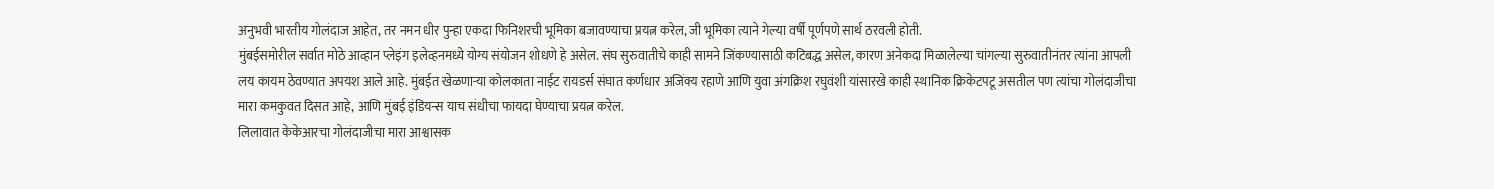अनुभवी भारतीय गोलंदाज आहेत, तर नमन धीर पुन्हा एकदा फिनिशरची भूमिका बजावण्याचा प्रयत्न करेल, जी भूमिका त्याने गेल्या वर्षी पूर्णपणे सार्थ ठरवली होती.
मुंबईसमोरील सर्वात मोठे आव्हान प्लेइंग इलेव्हनमध्ये योग्य संयोजन शोधणे हे असेल. संघ सुरुवातीचे काही सामने जिंकण्यासाठी कटिबद्ध असेल, कारण अनेकदा मिळालेल्या चांगल्या सुरुवातीनंतर त्यांना आपली लय कायम ठेवण्यात अपयश आले आहे. मुंबईत खेळणाऱ्या कोलकाता नाईट रायडर्स संघात कर्णधार अजिंक्य रहाणे आणि युवा अंगक्रिश रघुवंशी यांसारखे काही स्थानिक क्रिकेटपटू असतील पण त्यांचा गोलंदाजीचा मारा कमकुवत दिसत आहे, आणि मुंबई इंडियन्स याच संधीचा फायदा घेण्याचा प्रयत्न करेल.
लिलावात केकेआरचा गोलंदाजीचा मारा आश्वासक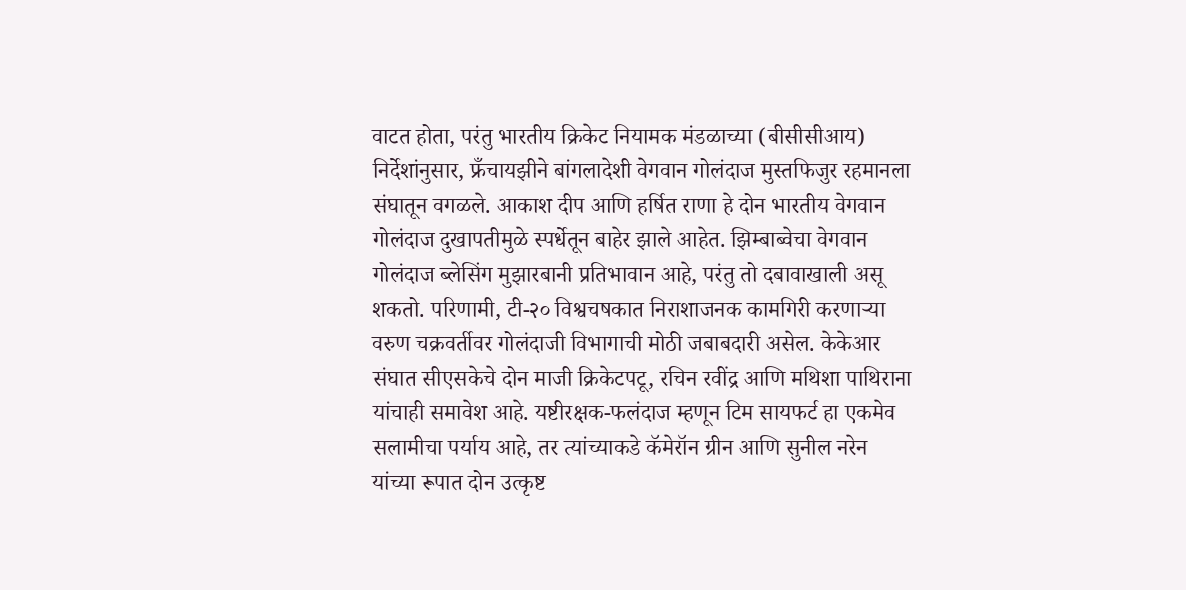वाटत होता, परंतु भारतीय क्रिकेट नियामक मंडळाच्या (बीसीसीआय) निर्देशांनुसार, फ्रँचायझीने बांगलादेशी वेगवान गोलंदाज मुस्तफिजुर रहमानला संघातून वगळले. आकाश दीप आणि हर्षित राणा हे दोन भारतीय वेगवान गोलंदाज दुखापतीमुळे स्पर्धेतून बाहेर झाले आहेत. झिम्बाब्वेचा वेगवान गोलंदाज ब्लेसिंग मुझारबानी प्रतिभावान आहे, परंतु तो दबावाखाली असू शकतो. परिणामी, टी-२० विश्वचषकात निराशाजनक कामगिरी करणाऱ्या वरुण चक्रवर्तीवर गोलंदाजी विभागाची मोठी जबाबदारी असेल. केकेआर संघात सीएसकेचे दोन माजी क्रिकेटपटू, रचिन रवींद्र आणि मथिशा पाथिराना यांचाही समावेश आहे. यष्टीरक्षक-फलंदाज म्हणून टिम सायफर्ट हा एकमेव सलामीचा पर्याय आहे, तर त्यांच्याकडे कॅमेरॉन ग्रीन आणि सुनील नरेन यांच्या रूपात दोन उत्कृष्ट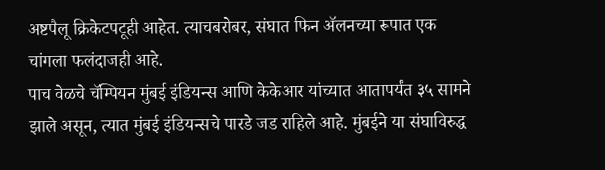अष्टपैलू क्रिकेटपटूही आहेत. त्याचबरोबर, संघात फिन ॲलनच्या रूपात एक चांगला फलंदाजही आहे.
पाच वेळचे चॅम्पियन मुंबई इंडियन्स आणि केकेआर यांच्यात आतापर्यंत ३५ सामने झाले असून, त्यात मुंबई इंडियन्सचे पारडे जड राहिले आहे. मुंबईने या संघाविरुद्ध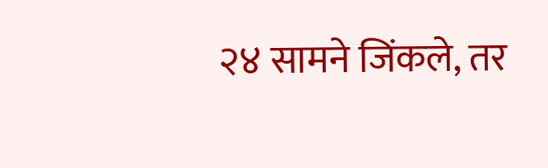२४ सामने जिंकले, तर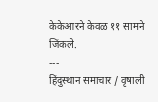केकेआरने केवळ ११ सामने जिंकले.
---
हिंदुस्थान समाचार / वृषाली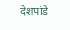देशपांडे